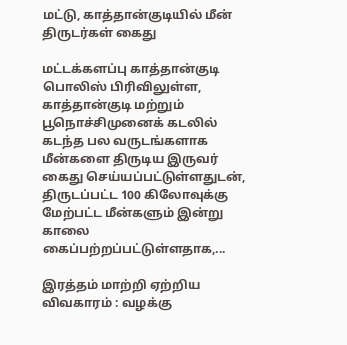மட்டு, காத்தான்குடியில் மீன் திருடர்கள் கைது

மட்டக்களப்பு காத்தான்குடி பொலிஸ் பிரிவிலுள்ள, காத்தான்குடி மற்றும் பூநொச்சிமுனைக் கடலில் கடந்த பல வருடங்களாக மீன்களை திருடிய இருவர் கைது செய்யப்பட்டுள்ளதுடன், திருடப்பட்ட 100 கிலோவுக்கு மேற்பட்ட மீன்களும் இன்று காலை கைப்பற்றப்பட்டுள்ளதாக,...

இரத்தம் மாற்றி ஏற்றிய விவகாரம் : வழக்கு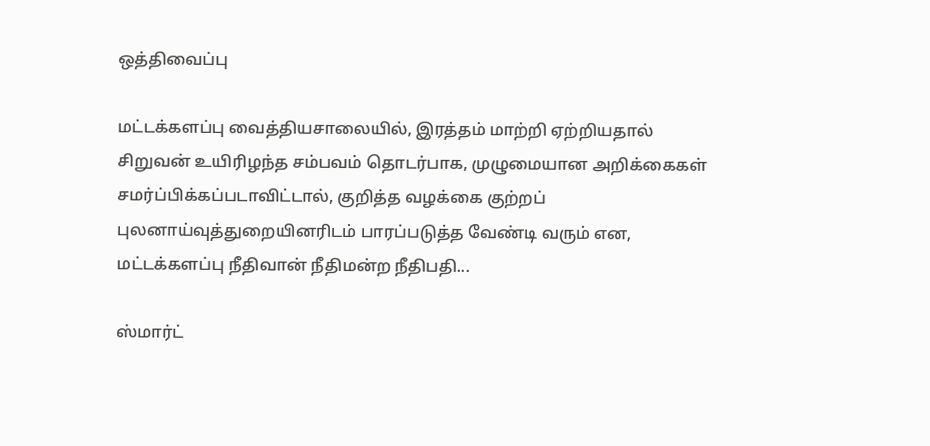ஒத்திவைப்பு

மட்டக்களப்பு வைத்தியசாலையில், இரத்தம் மாற்றி ஏற்றியதால் சிறுவன் உயிரிழந்த சம்பவம் தொடர்பாக, முழுமையான அறிக்கைகள் சமர்ப்பிக்கப்படாவிட்டால், குறித்த வழக்கை குற்றப் புலனாய்வுத்துறையினரிடம் பாரப்படுத்த வேண்டி வரும் என, மட்டக்களப்பு நீதிவான் நீதிமன்ற நீதிபதி...

ஸ்மார்ட்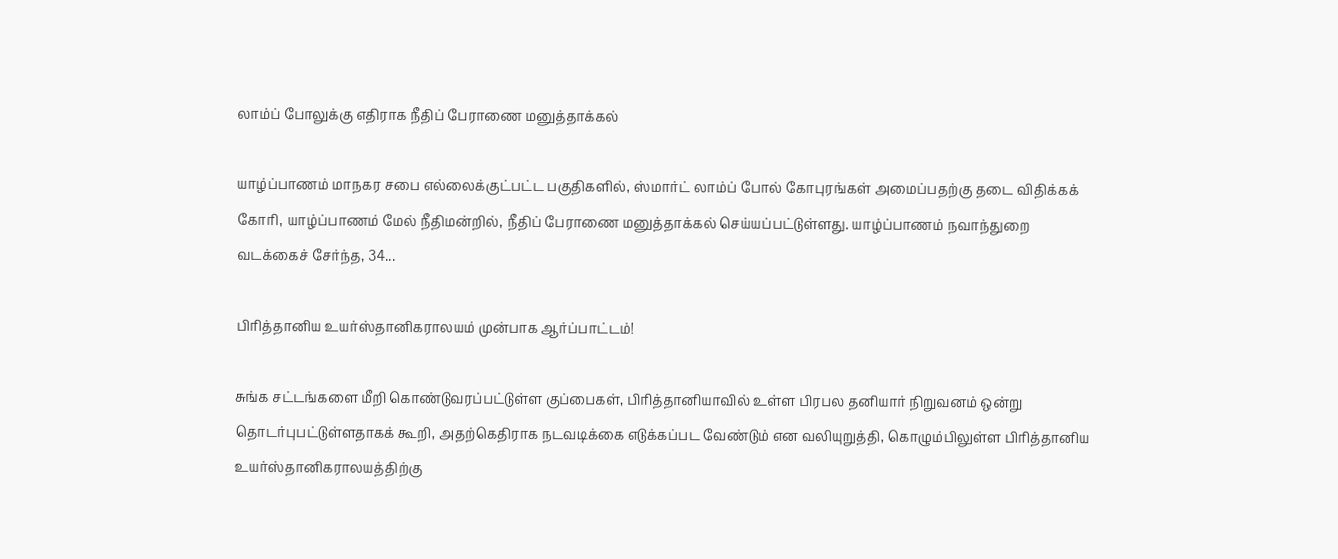லாம்ப் போலுக்கு எதிராக நீதிப் பேராணை மனுத்தாக்கல்

யாழ்ப்பாணம் மாநகர சபை எல்லைக்குட்பட்ட பகுதிகளில், ஸ்மார்ட் லாம்ப் போல் கோபுரங்கள் அமைப்பதற்கு தடை விதிக்கக் கோரி, யாழ்ப்பாணம் மேல் நீதிமன்றில், நீதிப் பேராணை மனுத்தாக்கல் செய்யப்பட்டுள்ளது. யாழ்ப்பாணம் நவாந்துறை வடக்கைச் சேர்ந்த, 34...

பிரித்தானிய உயர்ஸ்தானிகராலயம் முன்பாக ஆர்ப்பாட்டம்!

சுங்க சட்டங்களை மீறி கொண்டுவரப்பட்டுள்ள குப்பைகள், பிரித்தானியாவில் உள்ள பிரபல தனியார் நிறுவனம் ஒன்று தொடர்புபட்டுள்ளதாகக் கூறி, அதற்கெதிராக நடவடிக்கை எடுக்கப்பட வேண்டும் என வலியுறுத்தி, கொழும்பிலுள்ள பிரித்தானிய உயர்ஸ்தானிகராலயத்திற்கு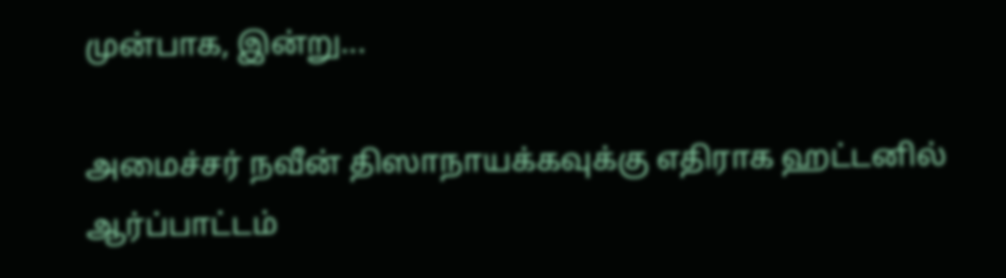முன்பாக, இன்று...

அமைச்சர் நவீன் திஸாநாயக்கவுக்கு எதிராக ஹட்டனில் ஆர்ப்பாட்டம்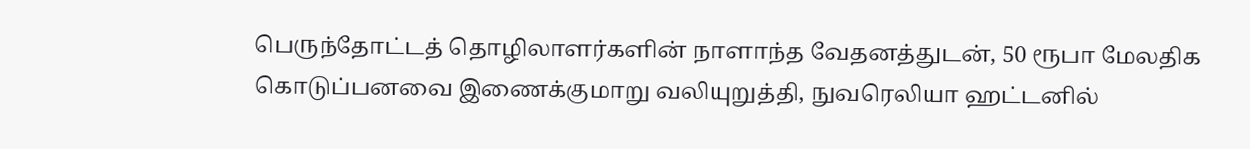பெருந்தோட்டத் தொழிலாளர்களின் நாளாந்த வேதனத்துடன், 50 ரூபா மேலதிக கொடுப்பனவை இணைக்குமாறு வலியுறுத்தி, நுவரெலியா ஹட்டனில்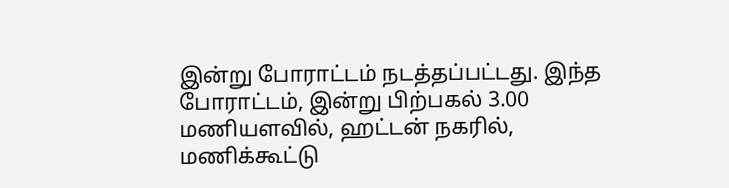இன்று போராட்டம் நடத்தப்பட்டது. இந்த போராட்டம், இன்று பிற்பகல் 3.00 மணியளவில், ஹட்டன் நகரில், மணிக்கூட்டு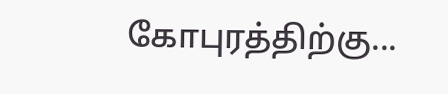கோபுரத்திற்கு...